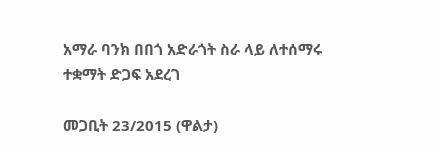አማራ ባንክ በበጎ አድራጎት ስራ ላይ ለተሰማሩ ተቋማት ድጋፍ አደረገ

መጋቢት 23/2015 (ዋልታ)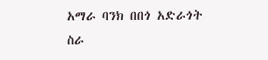አማራ ባንክ በበጎ አድራጎት ስራ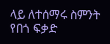ላይ ለተሰማሩ ስምንት የበጎ ፍቃድ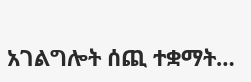አገልግሎት ሰጪ ተቋማት…